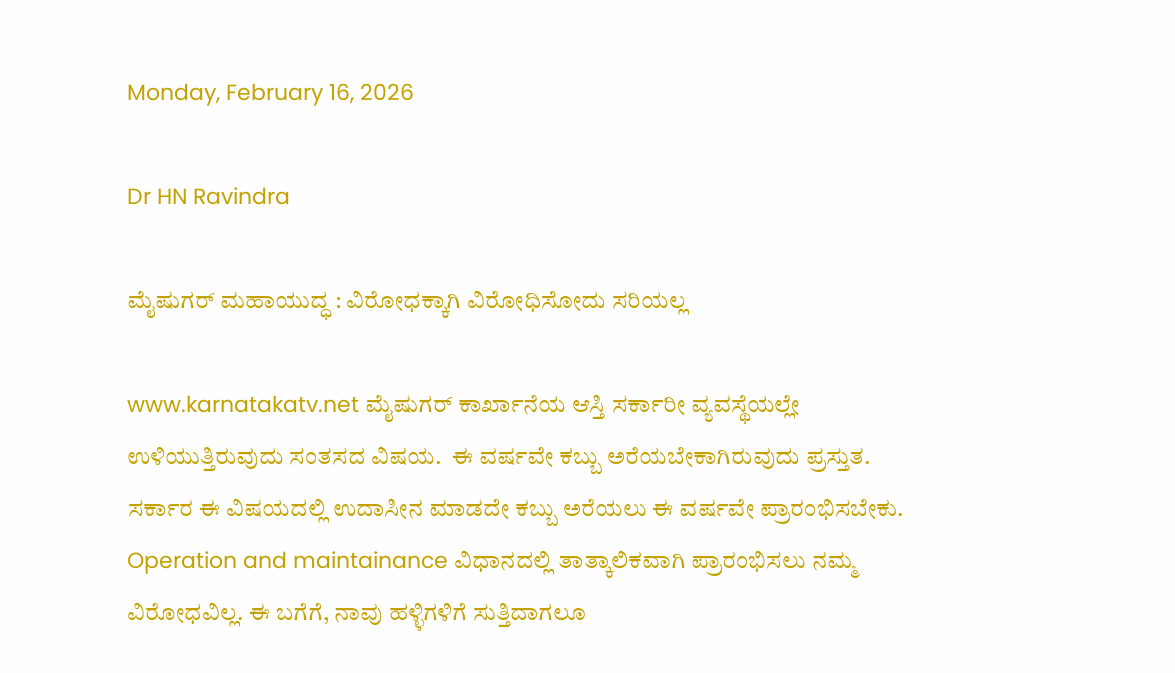Monday, February 16, 2026

Dr HN Ravindra

ಮೈಷುಗರ್ ಮಹಾಯುದ್ಧ : ವಿರೋಧಕ್ಕಾಗಿ ವಿರೋಧಿಸೋದು ಸರಿಯಲ್ಲ

www.karnatakatv.net ಮೈಷುಗರ್ ಕಾರ್ಖಾನೆಯ ಆಸ್ತಿ ಸರ್ಕಾರೀ ವ್ಯವಸ್ಥೆಯಲ್ಲೇ ಉಳಿಯುತ್ತಿರುವುದು ಸಂತಸದ ವಿಷಯ.  ಈ ವರ್ಷವೇ ಕಬ್ಬು ಅರೆಯಬೇಕಾಗಿರುವುದು ಪ್ರಸ್ತುತ.  ಸರ್ಕಾರ ಈ ವಿಷಯದಲ್ಲಿ ಉದಾಸೀನ ಮಾಡದೇ ಕಬ್ಬು ಅರೆಯಲು ಈ ವರ್ಷವೇ ಪ್ರಾರಂಭಿಸಬೇಕು.  Operation and maintainance ವಿಧಾನದಲ್ಲಿ ತಾತ್ಕಾಲಿಕವಾಗಿ ಪ್ರಾರಂಭಿಸಲು ನಮ್ಮ ವಿರೋಧವಿಲ್ಲ. ಈ ಬಗೆಗೆ, ನಾವು ಹಳ್ಳಿಗಳಿಗೆ ಸುತ್ತಿದಾಗಲೂ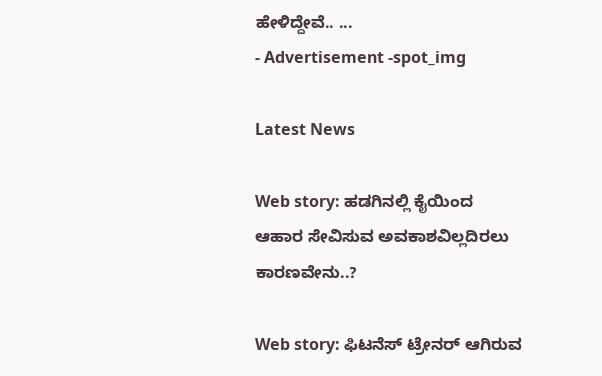ಹೇಳಿದ್ದೇವೆ.. ...
- Advertisement -spot_img

Latest News

Web story: ಹಡಗಿನಲ್ಲಿ ಕೈಯಿಂದ ಆಹಾರ ಸೇವಿಸುವ ಅವಕಾಶವಿಲ್ಲದಿರಲು ಕಾರಣವೇನು..?

Web story: ಫಿಟನೆಸ್ ಟ್ರೇನರ್ ಆಗಿರುವ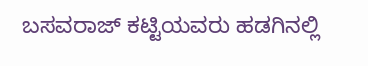ಬಸವರಾಜ್ ಕಟ್ಟಿಯವರು ಹಡಗಿನಲ್ಲಿ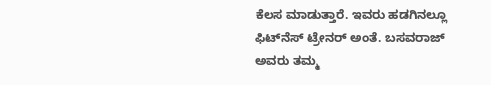ಕೆಲಸ ಮಾಡುತ್ತಾರೆ. ಇವರು ಹಡಗಿನಲ್ಲೂ ಫಿಟ್‌ನೆಸ್ ಟ್ರೇನರ್ ಅಂತೆ. ಬಸವರಾಜ್ ಅವರು ತಮ್ಮ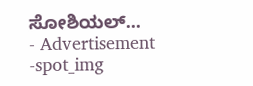ಸೋಶಿಯಲ್...
- Advertisement -spot_img